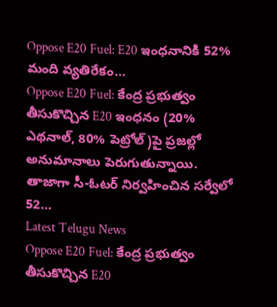Oppose E20 Fuel: E20 ఇంధనానికి 52% మంది వ్యతిరేకం…
Oppose E20 Fuel: కేంద్ర ప్రభుత్వం తీసుకొచ్చిన E20 ఇంధనం (20% ఎథనాల్, 80% పెట్రోల్)పై ప్రజల్లో అనుమానాలు పెరుగుతున్నాయి. తాజాగా సీ-ఓటర్ నిర్వహించిన సర్వేలో 52…
Latest Telugu News
Oppose E20 Fuel: కేంద్ర ప్రభుత్వం తీసుకొచ్చిన E20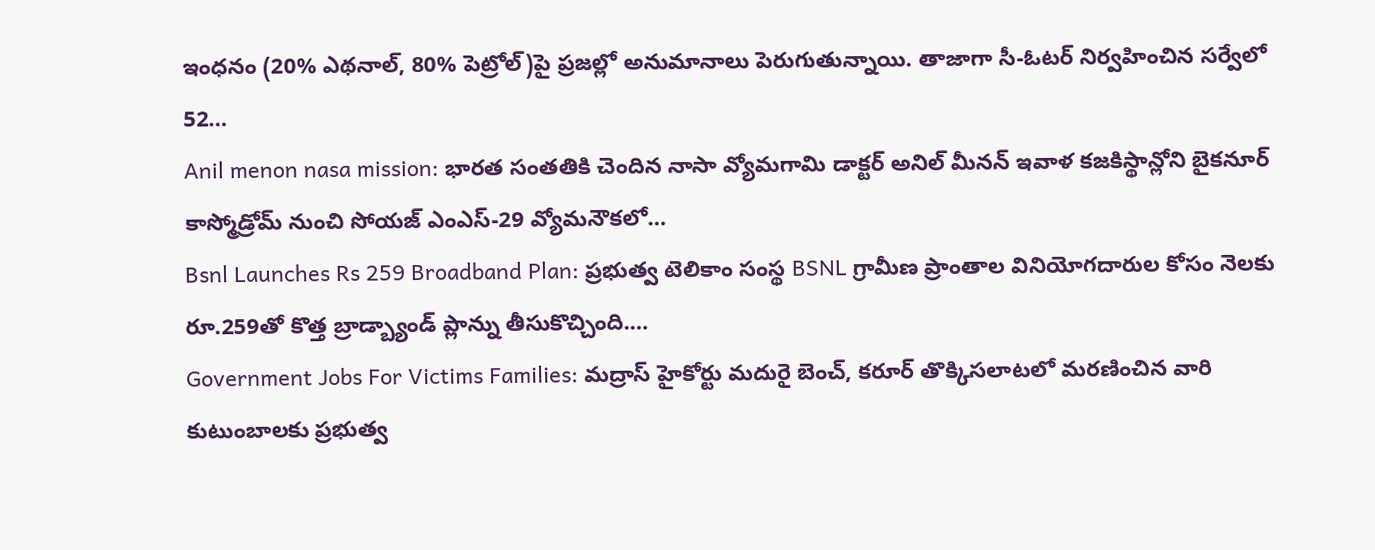ఇంధనం (20% ఎథనాల్, 80% పెట్రోల్)పై ప్రజల్లో అనుమానాలు పెరుగుతున్నాయి. తాజాగా సీ-ఓటర్ నిర్వహించిన సర్వేలో 52…
Anil menon nasa mission: భారత సంతతికి చెందిన నాసా వ్యోమగామి డాక్టర్ అనిల్ మీనన్ ఇవాళ కజకిస్థాన్లోని బైకనూర్ కాస్మోడ్రోమ్ నుంచి సోయజ్ ఎంఎస్-29 వ్యోమనౌకలో…
Bsnl Launches Rs 259 Broadband Plan: ప్రభుత్వ టెలికాం సంస్థ BSNL గ్రామీణ ప్రాంతాల వినియోగదారుల కోసం నెలకు రూ.259తో కొత్త బ్రాడ్బ్యాండ్ ప్లాన్ను తీసుకొచ్చింది.…
Government Jobs For Victims Families: మద్రాస్ హైకోర్టు మదురై బెంచ్, కరూర్ తొక్కిసలాటలో మరణించిన వారి కుటుంబాలకు ప్రభుత్వ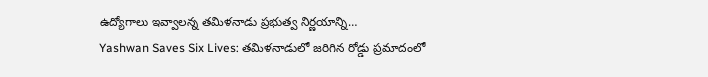ఉద్యోగాలు ఇవ్వాలన్న తమిళనాడు ప్రభుత్వ నిర్ణయాన్ని…
Yashwan Saves Six Lives: తమిళనాడులో జరిగిన రోడ్డు ప్రమాదంలో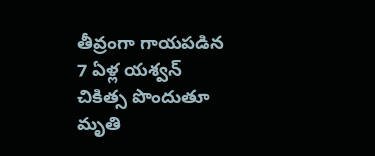తీవ్రంగా గాయపడిన 7 ఏళ్ల యశ్వన్ చికిత్స పొందుతూ మృతి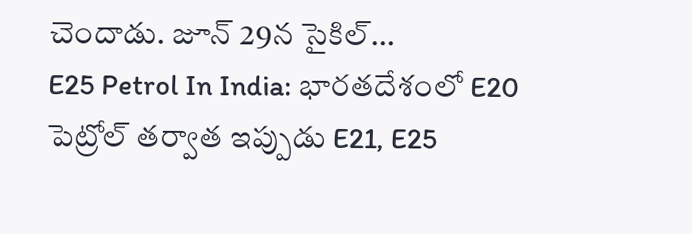చెందాడు. జూన్ 29న సైకిల్…
E25 Petrol In India: భారతదేశంలో E20 పెట్రోల్ తర్వాత ఇప్పుడు E21, E25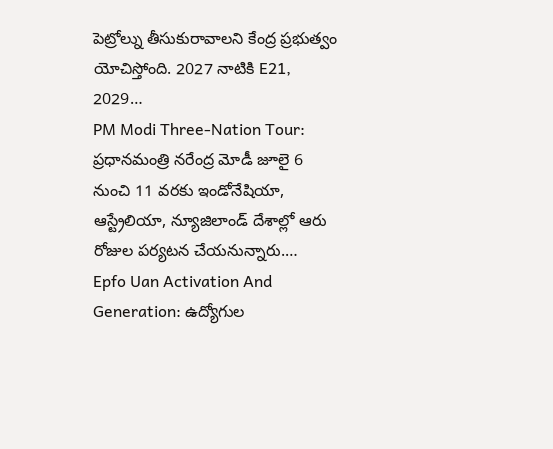పెట్రోల్ను తీసుకురావాలని కేంద్ర ప్రభుత్వం యోచిస్తోంది. 2027 నాటికి E21, 2029…
PM Modi Three-Nation Tour: ప్రధానమంత్రి నరేంద్ర మోడీ జూలై 6 నుంచి 11 వరకు ఇండోనేషియా, ఆస్ట్రేలియా, న్యూజిలాండ్ దేశాల్లో ఆరు రోజుల పర్యటన చేయనున్నారు.…
Epfo Uan Activation And Generation: ఉద్యోగుల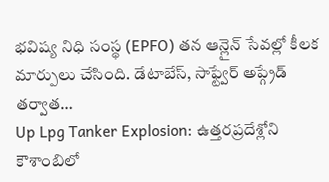భవిష్య నిధి సంస్థ (EPFO) తన ఆన్లైన్ సేవల్లో కీలక మార్పులు చేసింది. డేటాబేస్, సాఫ్ట్వేర్ అప్గ్రేడ్ తర్వాత…
Up Lpg Tanker Explosion: ఉత్తరప్రదేశ్లోని కౌశాంబిలో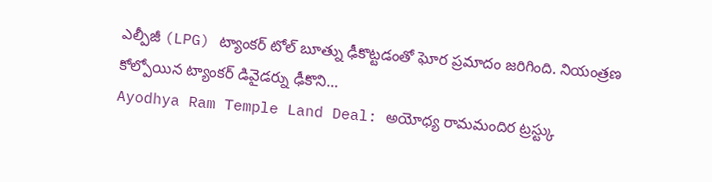ఎల్పీజీ (LPG) ట్యాంకర్ టోల్ బూత్ను ఢీకొట్టడంతో ఘోర ప్రమాదం జరిగింది. నియంత్రణ కోల్పోయిన ట్యాంకర్ డివైడర్ను ఢీకొని…
Ayodhya Ram Temple Land Deal: అయోధ్య రామమందిర ట్రస్ట్కు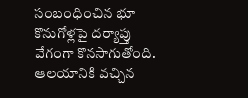సంబంధించిన భూ కొనుగోళ్లపై దర్యాప్తు వేగంగా కొనసాగుతోంది. ఆలయానికి వచ్చిన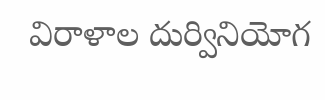విరాళాల దుర్వినియోగ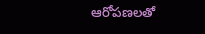ఆరోపణలతో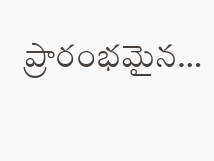ప్రారంభమైన…